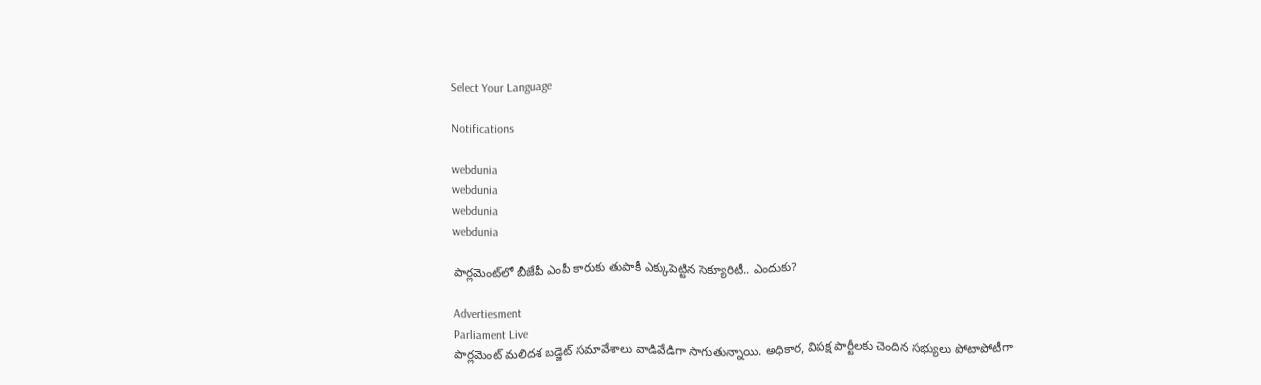Select Your Language

Notifications

webdunia
webdunia
webdunia
webdunia

పార్లమెంట్‌లో బీజేపీ ఎంపీ కారుకు తుపాకీ ఎక్కుపెట్టిన సెక్యూరిటీ.. ఎందుకు?

Advertiesment
Parliament Live
పార్లమెంట్ మలిదశ బడ్జెట్ సమావేశాలు వాడివేడిగా సాగుతున్నాయి. అధికార, విపక్ష పార్టీలకు చెందిన సభ్యులు పోటాపోటీగా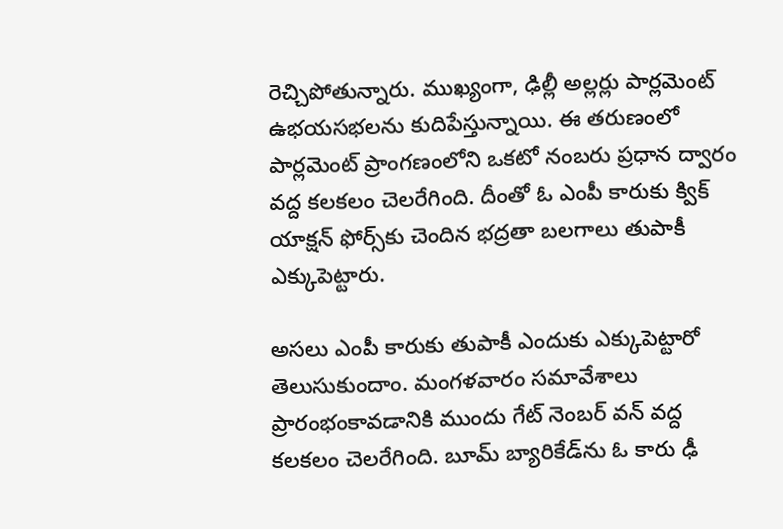రెచ్చిపోతున్నారు. ముఖ్యంగా, ఢిల్లీ అల్లర్లు పార్లమెంట్ ఉభయసభలను కుదిపేస్తున్నాయి. ఈ తరుణంలో పార్లమెంట్ ప్రాంగణంలోని ఒకటో నంబరు ప్రధాన ద్వారం వద్ద కలకలం చెలరేగింది. దీంతో ఓ ఎంపీ కారుకు క్విక్ యాక్షన్ ఫోర్స్‌కు చెందిన భద్రతా బలగాలు తుపాకీ ఎక్కుపెట్టారు.

అసలు ఎంపీ కారుకు తుపాకీ ఎందుకు ఎక్కుపెట్టారో తెలుసుకుందాం. మంగళవారం సమావేశాలు ప్రారంభంకావడానికి ముందు గేట్ నెంబ‌ర్ వ‌న్ వ‌ద్ద కలకలం చెలరేగింది. బూమ్ బ్యారికేడ్‌ను ఓ కారు ఢీ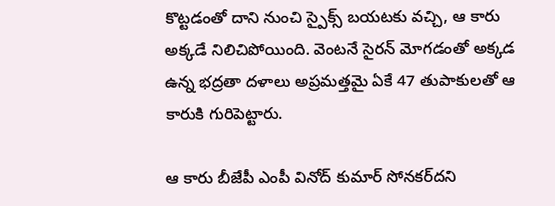కొట్టడంతో దాని నుంచి స్పైక్స్ బ‌య‌ట‌కు వ‌చ్చి, ఆ కారు అక్క‌డే నిలిచిపోయింది. వెంటనే సైర‌న్ మోగడంతో అక్కడ ఉన్న భ‌ద్ర‌తా ద‌ళాలు అప్ర‌మ‌త్త‌మై ఏకే 47 తుపాకులతో ఆ కారుకి గురిపెట్టారు.

ఆ కారు బీజేపీ ఎంపీ వినోద్ కుమార్ సోన‌క‌ర్‌దని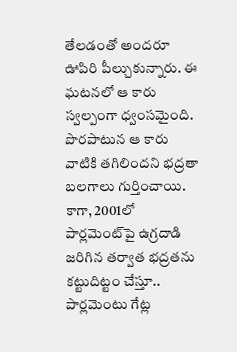తేలడంతో అందరూ ఊపిరి పీల్చుకున్నారు. ఈ ఘటనలో ఆ కారు స్వల్పంగా ధ్వంసమైంది. పొరపాటున ఆ కారు వాటికి తగిలిందని భద్రతా బలగాలు గుర్తించాయి. కాగా, 2001లో పార్ల‌మెంట్‌పై ఉగ్ర‌దాడి జ‌రిగిన త‌ర్వాత‌ భద్రతను కట్టుదిట్టం చేస్తూ.. పార్లమెంటు గేట్ల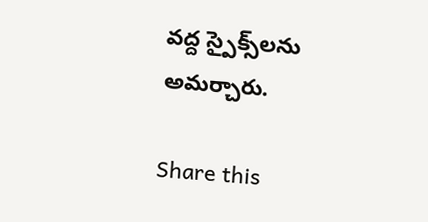వ‌ద్ద స్పైక్స్‌ల‌ను అమ‌ర్చారు.

Share this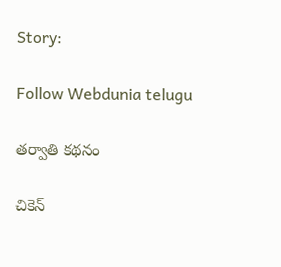Story:

Follow Webdunia telugu

తర్వాతి కథనం

చికెన్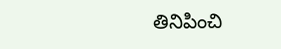తినిపించి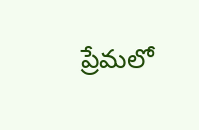ప్రేమలో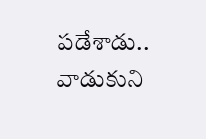పడేశాడు.. వాడుకుని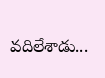వదిలేశాడు...